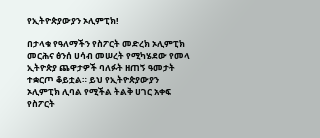የኢትዮጵያውያን ኦሊምፒክ!

በታላቁ የዓለማችን የስፖርት መድረክ ኦሊምፒክ መርሕና ፅንሰ ሀሳብ መሠረት የሚካሄደው የመላ ኢትዮጵያ ጨዋታዎች ባለፉት ዘጠኝ ዓመታት ተቋርጦ ቆይቷል። ይህ የኢትዮጵያውያን ኦሊምፒክ ሊባል የሚችል ትልቅ ሀገር አቀፍ የስፖርት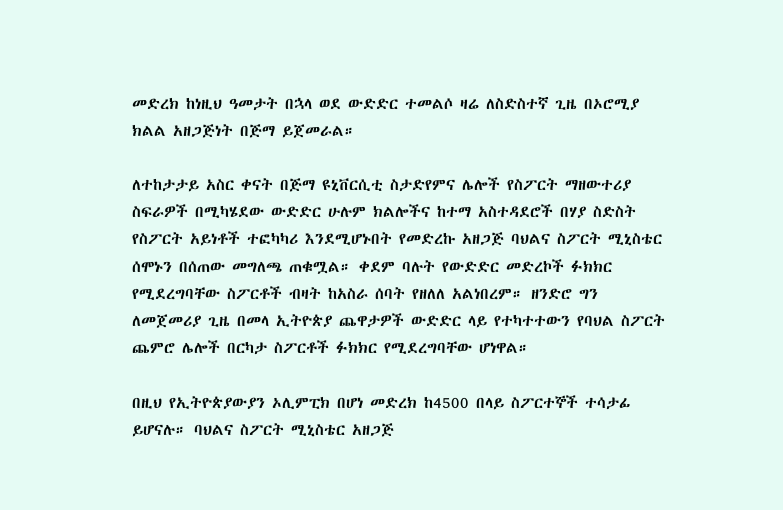መድረክ ከነዚህ ዓመታት በኋላ ወደ ውድድር ተመልሶ ዛሬ ለስድስተኛ ጊዜ በኦሮሚያ ክልል አዘጋጅነት በጅማ ይጀመራል።

ለተከታታይ አስር ቀናት በጅማ ዩኒቨርሲቲ ስታድየምና ሌሎች የስፖርት ማዘውተሪያ ስፍራዎች በሚካሄደው ውድድር ሁሉም ክልሎችና ከተማ አስተዳደሮች በሃያ ስድስት የስፖርት አይነቶች ተፎካካሪ እንደሚሆኑበት የመድረኩ አዘጋጅ ባህልና ስፖርት ሚኒስቴር ሰሞኑን በሰጠው መግለጫ ጠቁሟል። ቀደም ባሉት የውድድር መድረኮች ፉክክር የሚደረግባቸው ስፖርቶች ብዛት ከአስራ ሰባት የዘለለ አልነበረም። ዘንድሮ ግን ለመጀመሪያ ጊዜ በመላ ኢትዮጵያ ጨዋታዎች ውድድር ላይ የተካተተውን የባህል ስፖርት ጨምሮ ሌሎች በርካታ ስፖርቶች ፉክክር የሚደረግባቸው ሆነዋል።

በዚህ የኢትዮጵያውያን ኦሊምፒክ በሆነ መድረክ ከ4500 በላይ ስፖርተኞች ተሳታፊ ይሆናሉ። ባህልና ስፖርት ሚኒስቴር አዘጋጅ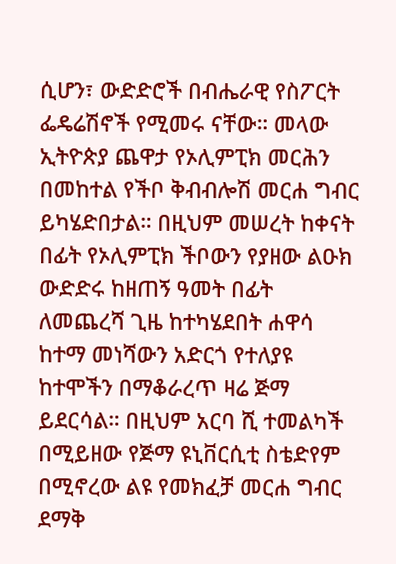ሲሆን፣ ውድድሮች በብሔራዊ የስፖርት ፌዴሬሽኖች የሚመሩ ናቸው። መላው ኢትዮጵያ ጨዋታ የኦሊምፒክ መርሕን በመከተል የችቦ ቅብብሎሽ መርሐ ግብር ይካሄድበታል። በዚህም መሠረት ከቀናት በፊት የኦሊምፒክ ችቦውን የያዘው ልዑክ ውድድሩ ከዘጠኝ ዓመት በፊት ለመጨረሻ ጊዜ ከተካሄደበት ሐዋሳ ከተማ መነሻውን አድርጎ የተለያዩ ከተሞችን በማቆራረጥ ዛሬ ጅማ ይደርሳል። በዚህም አርባ ሺ ተመልካች በሚይዘው የጅማ ዩኒቨርሲቲ ስቴድየም በሚኖረው ልዩ የመክፈቻ መርሐ ግብር ደማቅ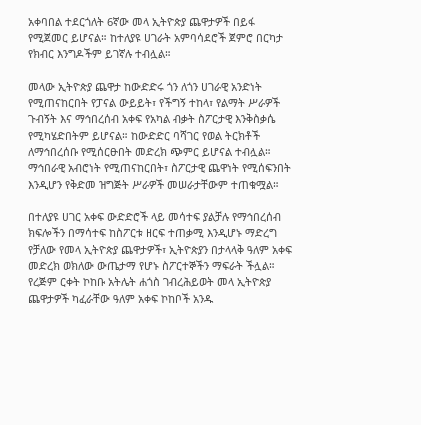አቀባበል ተደርጎለት 6ኛው መላ ኢትዮጵያ ጨዋታዎች በይፋ የሚጀመር ይሆናል። ከተለያዩ ሀገራት አምባሳደሮች ጀምሮ በርካታ የክብር እንግዶችም ይገኛሉ ተብሏል።

መላው ኢትዮጵያ ጨዋታ ከውድድሩ ጎን ለጎን ሀገራዊ አንድነት የሚጠናከርበት የፓናል ውይይት፣ የችግኝ ተከላ፣ የልማት ሥራዎች ጉብኝት እና ማኅበረሰብ አቀፍ የአካል ብቃት ስፖርታዊ እንቅስቃሴ የሚካሄድበትም ይሆናል። ከውድድር ባሻገር የወል ትርክቶች ለማኅበረሰቡ የሚሰርፁበት መድረክ ጭምር ይሆናል ተብሏል። ማኅበራዊ አብሮነት የሚጠናከርበት፣ ስፖርታዊ ጨዋነት የሚሰፍንበት እንዲሆን የቅድመ ዝግጅት ሥራዎች መሠራታቸውም ተጠቁሟል።

በተለያዩ ሀገር አቀፍ ውድድሮች ላይ መሳተፍ ያልቻሉ የማኅበረሰብ ክፍሎችን በማሳተፍ ከስፖርቱ ዘርፍ ተጠቃሚ እንዲሆኑ ማድረግ የቻለው የመላ ኢትዮጵያ ጨዋታዎች፣ ኢትዮጵያን በታላላቅ ዓለም አቀፍ መድረክ ወክለው ውጤታማ የሆኑ ስፖርተኞችን ማፍራት ችሏል። የረጅም ርቀት ኮከቡ አትሌት ሐጎስ ገብረሕይወት መላ ኢትዮጵያ ጨዋታዎች ካፈራቸው ዓለም አቀፍ ኮከቦች አንዱ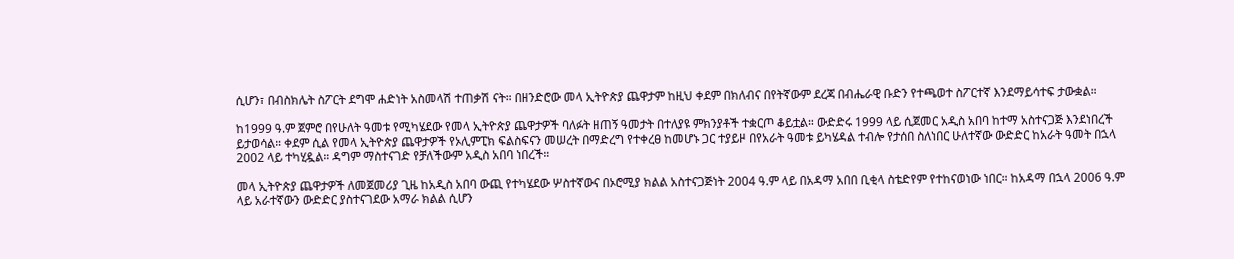ሲሆን፣ በብስክሌት ስፖርት ደግሞ ሐድነት አስመላሽ ተጠቃሽ ናት። በዘንድሮው መላ ኢትዮጵያ ጨዋታም ከዚህ ቀደም በክለብና በየትኛውም ደረጃ በብሔራዊ ቡድን የተጫወተ ስፖርተኛ እንደማይሳተፍ ታውቋል።

ከ1999 ዓ.ም ጀምሮ በየሁለት ዓመቱ የሚካሄደው የመላ ኢትዮጵያ ጨዋታዎች ባለፉት ዘጠኝ ዓመታት በተለያዩ ምክንያቶች ተቋርጦ ቆይቷል። ውድድሩ 1999 ላይ ሲጀመር አዲስ አበባ ከተማ አስተናጋጅ እንደነበረች ይታወሳል። ቀደም ሲል የመላ ኢትዮጵያ ጨዋታዎች የኦሊምፒክ ፍልስፍናን መሠረት በማድረግ የተቀረፀ ከመሆኑ ጋር ተያይዞ በየአራት ዓመቱ ይካሄዳል ተብሎ የታሰበ ስለነበር ሁለተኛው ውድድር ከአራት ዓመት በኋላ 2002 ላይ ተካሂዷል። ዳግም ማስተናገድ የቻለችውም አዲስ አበባ ነበረች።

መላ ኢትዮጵያ ጨዋታዎች ለመጀመሪያ ጊዜ ከአዲስ አበባ ውጪ የተካሄደው ሦስተኛውና በኦሮሚያ ክልል አስተናጋጅነት 2004 ዓ.ም ላይ በአዳማ አበበ ቢቂላ ስቴድየም የተከናወነው ነበር። ከአዳማ በኋላ 2006 ዓ.ም ላይ አራተኛውን ውድድር ያስተናገደው አማራ ክልል ሲሆን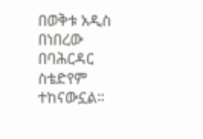በወቅቱ አዲስ በነበረው በባሕርዳር ስቴድየም ተከናውኗል።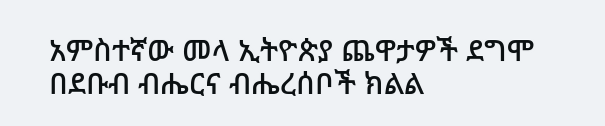አምስተኛው መላ ኢትዮጵያ ጨዋታዎች ደግሞ በደቡብ ብሔርና ብሔረሰቦች ክልል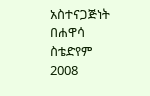አስተናጋጅነት በሐዋሳ ስቴድየም 2008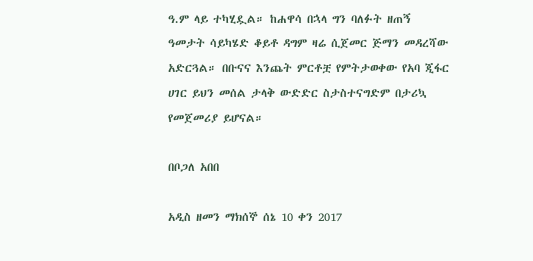ዓ.ም ላይ ተካሂዷል። ከሐዋሳ በኋላ ግን ባለፉት ዘጠኝ ዓመታት ሳይካሄድ ቆይቶ ዳግም ዛሬ ሲጀመር ጅማን መዳረሻው አድርጓል። በቡናና እንጨት ምርቶቿ የምትታወቀው የአባ ጂፋር ሀገር ይህን መሰል ታላቅ ውድድር ስታስተናግድም በታሪኳ የመጀመሪያ ይሆናል።

በቦጋለ አበበ

አዲስ ዘመን ማክሰኞ ሰኔ 10 ቀን 2017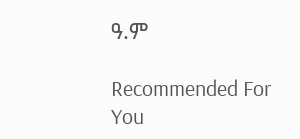ዓ.ም

Recommended For You